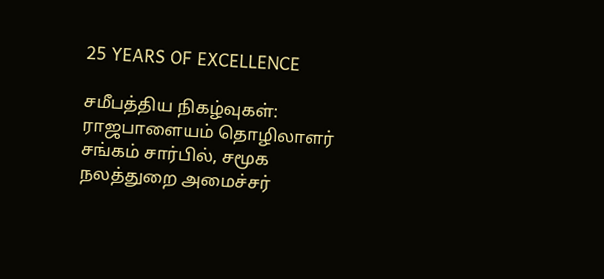25 YEARS OF EXCELLENCE

சமீபத்திய நிகழ்வுகள்:
ராஜபாளையம் தொழிலாளர் சங்கம் சார்பில், சமூக நலத்துறை அமைச்சர்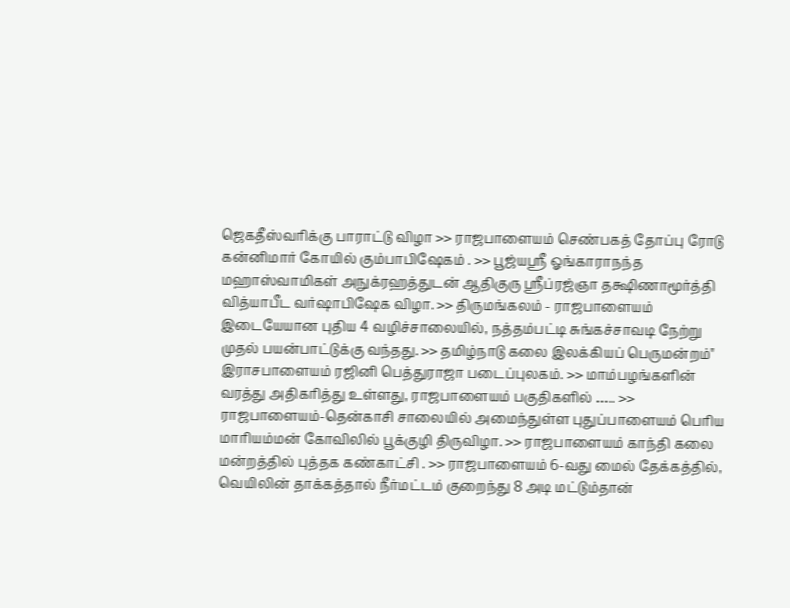ஜெகதீஸ்வரிக்கு பாராட்டு விழா >> ராஜபாளையம் செண்பகத் தோப்பு ரோடு கன்னிமார் கோயில் கும்பாபிஷேகம் . >> பூஜ்யஸ்ரீ ஓங்காராநந்த மஹாஸ்வாமிகள் அநுக்ரஹத்துடன் ஆதிகுரு ஸ்ரீப்ரஜ்ஞா தக்ஷிணாமூர்த்தி வித்யாபீட வர்ஷாபிஷேக விழா. >> திருமங்கலம் - ராஜபாளையம் இடையேயான புதிய 4 வழிச்சாலையில், நத்தம்பட்டி சுங்கச்சாவடி நேற்று முதல் பயன்பாட்டுக்கு வந்தது. >> தமிழ்நாடு கலை இலக்கியப் பெருமன்றம்" இராசபாளையம் ரஜினி பெத்துராஜா படைப்புலகம். >> மாம்பழங்களின் வரத்து அதிகரித்து உள்ளது, ராஜபாளையம் பகுதிகளில் ….. >> ராஜபாளையம்-தென்காசி சாலையில் அமைந்துள்ள புதுப்பாளையம் பெரிய மாரியம்மன் கோவிலில் பூக்குழி திருவிழா. >> ராஜபாளையம் காந்தி கலை மன்றத்தில் புத்தக கண்காட்சி . >> ராஜபாளையம் 6-வது மைல் தேக்கத்தில், வெயிலின் தாக்கத்தால் நீர்மட்டம் குறைந்து 8 அடி மட்டும்தான்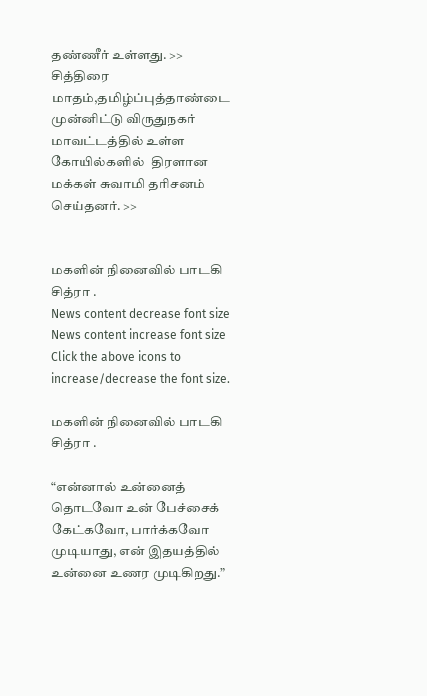தண்ணீர் உள்ளது. >> சித்திரை மாதம்,தமிழ்ப்புத்தாண்டை முன்னிட்டு விருதுநகர் மாவட்டத்தில் உள்ள கோயில்களில்  திரளான மக்கள் சுவாமி தரிசனம் செய்தனர். >>


மகளின் நினைவில் பாடகி சித்ரா .
News content decrease font size News content increase font size
Click the above icons to increase/decrease the font size.

மகளின் நினைவில் பாடகி சித்ரா .

“என்னால் உன்னைத் தொடவோ உன் பேச்சைக் கேட்கவோ, பார்க்கவோ முடியாது, என் இதயத்தில் உன்னை உணர முடிகிறது.”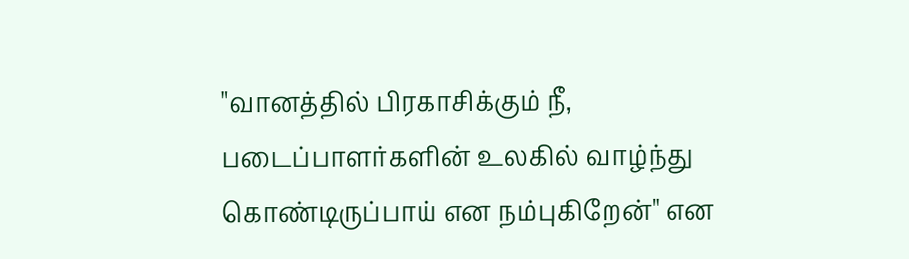"வானத்தில் பிரகாசிக்கும் நீ, படைப்பாளர்களின் உலகில் வாழ்ந்து கொண்டிருப்பாய் என நம்புகிறேன்" என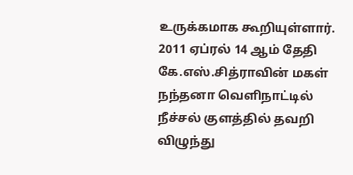உருக்கமாக கூறியுள்ளார். 2011 ஏப்ரல் 14 ஆம் தேதி  கே.எஸ்.சித்ராவின் மகள் நந்தனா வெளிநாட்டில் நீச்சல் குளத்தில் தவறி விழுந்து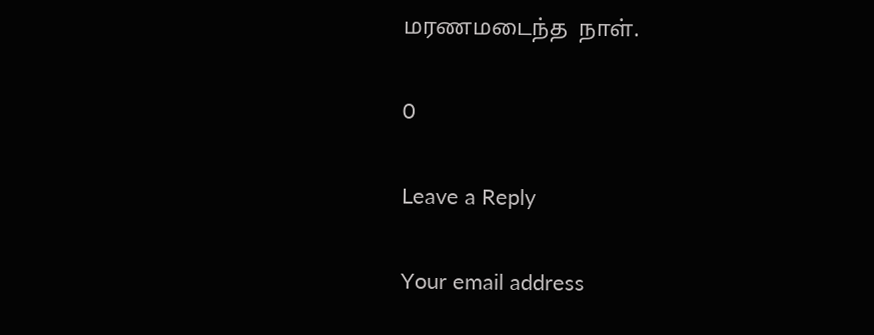மரணமடைந்த  நாள்.

0

Leave a Reply

Your email address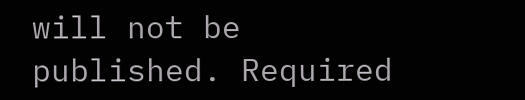will not be published. Required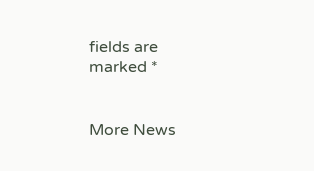fields are marked *


More News